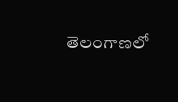తెలంగాణలో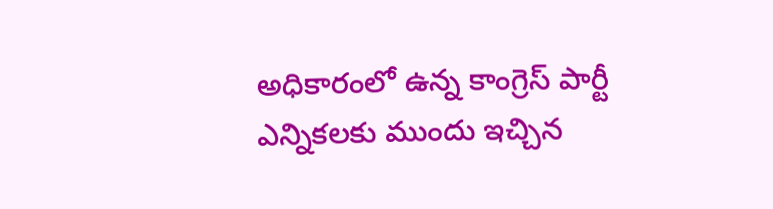అధికారంలో ఉన్న కాంగ్రెస్ పార్టీ ఎన్నికలకు ముందు ఇచ్చిన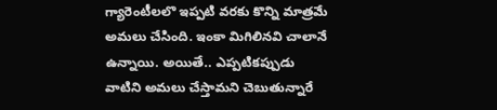గ్యారెంటీలలొ ఇప్పటి వరకు కొన్ని మాత్రమే అమలు చేసింది. ఇంకా మిగిలినవి చాలానే ఉన్నాయి. అయితే.. ఎప్పటికప్పుడు వాటిని అమలు చేస్తామని చెబుతున్నారే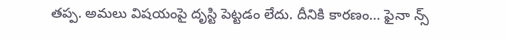తప్ప. అమలు విషయంపై దృస్టి పెట్టడం లేదు. దీనికి కారణం… ఫైనా న్స్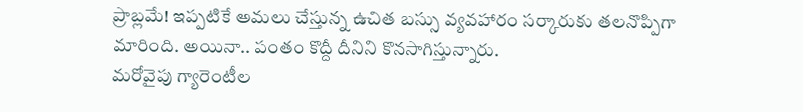ప్రాబ్లమే! ఇప్పటికే అమలు చేస్తున్న ఉచిత బస్సు వ్యవహారం సర్కారుకు తలనొప్పిగా మారింది. అయినా.. పంతం కొద్దీ దీనిని కొనసాగిస్తున్నారు.
మరోవైపు గ్యారెంటీల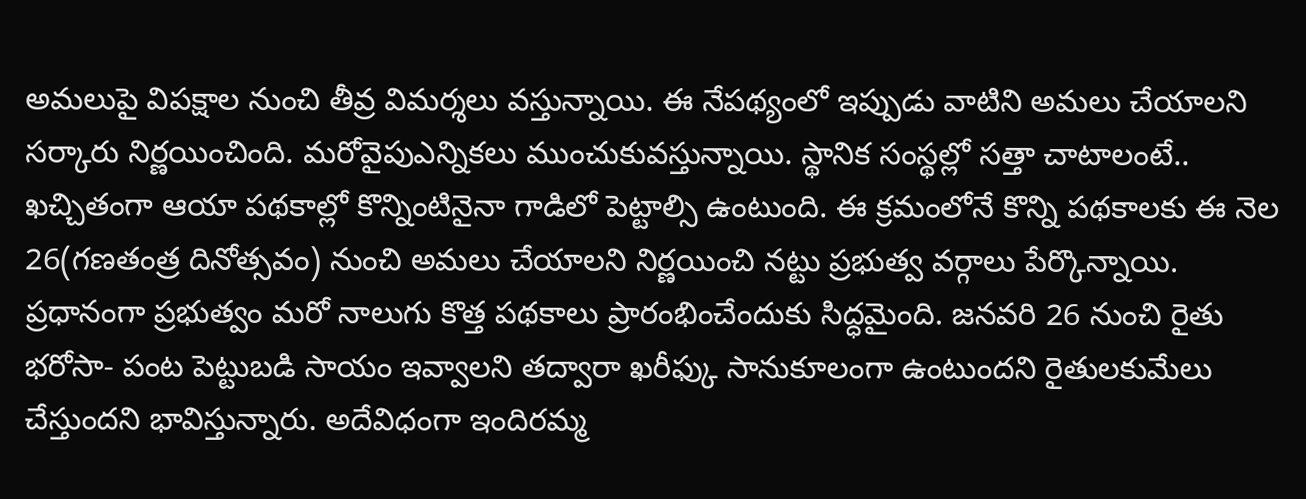అమలుపై విపక్షాల నుంచి తీవ్ర విమర్శలు వస్తున్నాయి. ఈ నేపథ్యంలో ఇప్పుడు వాటిని అమలు చేయాలని సర్కారు నిర్ణయించింది. మరోవైపుఎన్నికలు ముంచుకువస్తున్నాయి. స్థానిక సంస్థల్లో సత్తా చాటాలంటే.. ఖచ్చితంగా ఆయా పథకాల్లో కొన్నింటినైనా గాడిలో పెట్టాల్సి ఉంటుంది. ఈ క్రమంలోనే కొన్ని పథకాలకు ఈ నెల 26(గణతంత్ర దినోత్సవం) నుంచి అమలు చేయాలని నిర్ణయించి నట్టు ప్రభుత్వ వర్గాలు పేర్కొన్నాయి.
ప్రధానంగా ప్రభుత్వం మరో నాలుగు కొత్త పథకాలు ప్రారంభించేందుకు సిద్ధమైంది. జనవరి 26 నుంచి రైతు భరోసా- పంట పెట్టుబడి సాయం ఇవ్వాలని తద్వారా ఖరీఫ్కు సానుకూలంగా ఉంటుందని రైతులకుమేలు చేస్తుందని భావిస్తున్నారు. అదేవిధంగా ఇందిరమ్మ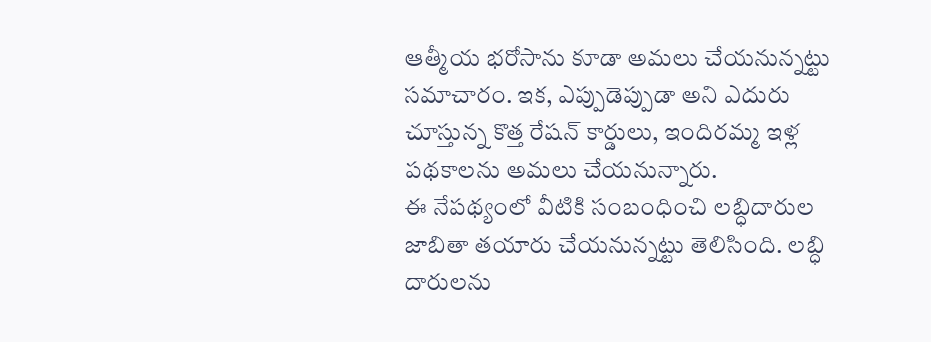ఆత్మీయ భరోసాను కూడా అమలు చేయనున్నట్టు సమాచారం. ఇక, ఎప్పుడెప్పుడా అని ఎదురు చూస్తున్న కొత్త రేషన్ కార్డులు, ఇందిరమ్మ ఇళ్ల పథకాలను అమలు చేయనున్నారు.
ఈ నేపథ్యంలో వీటికి సంబంధించి లబ్ధిదారుల జాబితా తయారు చేయనున్నట్టు తెలిసింది. లబ్ధి దారులను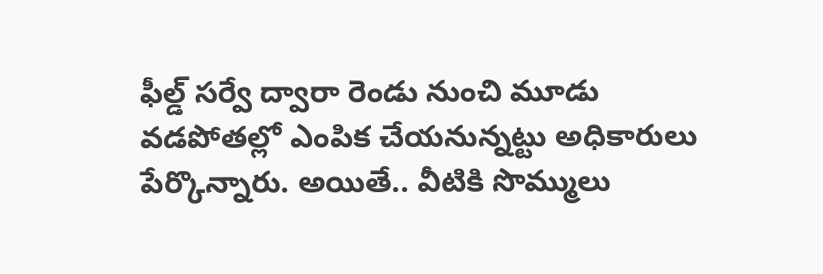ఫీల్డ్ సర్వే ద్వారా రెండు నుంచి మూడు వడపోతల్లో ఎంపిక చేయనున్నట్టు అధికారులు పేర్కొన్నారు. అయితే.. వీటికి సొమ్ములు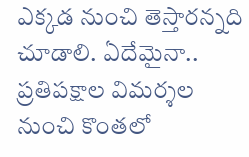ఎక్కడ నుంచి తెస్తారన్నది చూడాలి. ఏదేమైనా.. ప్రతిపక్షాల విమర్శల నుంచి కొంతలో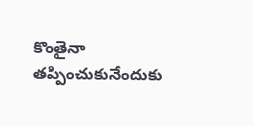కొంతైనా తప్పించుకునేందుకు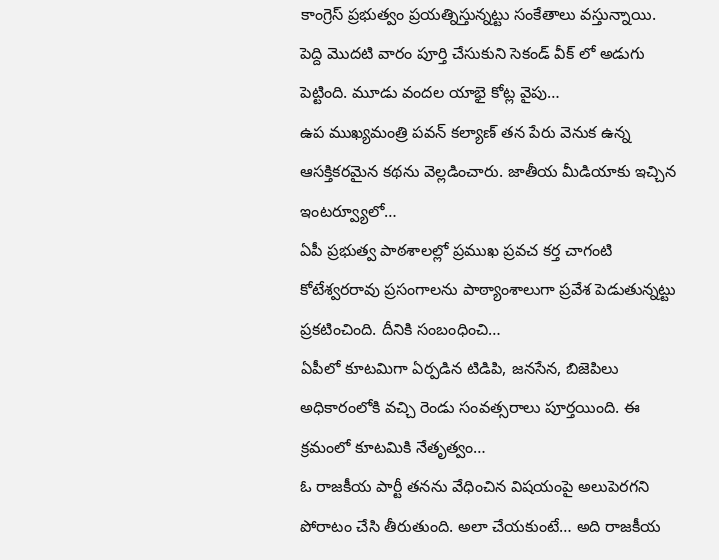కాంగ్రెస్ ప్రభుత్వం ప్రయత్నిస్తున్నట్టు సంకేతాలు వస్తున్నాయి.
పెద్ది మొదటి వారం పూర్తి చేసుకుని సెకండ్ వీక్ లో అడుగు పెట్టింది. మూడు వందల యాభై కోట్ల వైపు…
ఉప ముఖ్యమంత్రి పవన్ కల్యాణ్ తన పేరు వెనుక ఉన్న ఆసక్తికరమైన కథను వెల్లడించారు. జాతీయ మీడియాకు ఇచ్చిన ఇంటర్వ్యూలో…
ఏపీ ప్రభుత్వ పాఠశాలల్లో ప్రముఖ ప్రవచ కర్త చాగంటి కోటేశ్వరరావు ప్రసంగాలను పాఠ్యాంశాలుగా ప్రవేశ పెడుతున్నట్టు ప్రకటించింది. దీనికి సంబంధించి…
ఏపీలో కూటమిగా ఏర్పడిన టిడిపి, జనసేన, బిజెపిలు అధికారంలోకి వచ్చి రెండు సంవత్సరాలు పూర్తయింది. ఈ క్రమంలో కూటమికి నేతృత్వం…
ఓ రాజకీయ పార్టీ తనను వేధించిన విషయంపై అలుపెరగని పోరాటం చేసి తీరుతుంది. అలా చేయకుంటే… అది రాజకీయ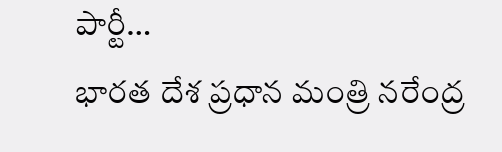పార్టీ…
భారత దేశ ప్రధాన మంత్రి నరేంద్ర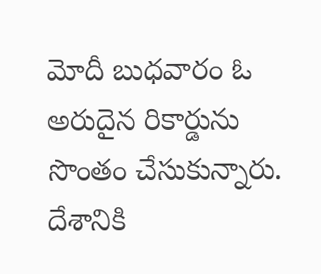మోదీ బుధవారం ఓ అరుదైన రికార్డును సొంతం చేసుకున్నారు. దేశానికి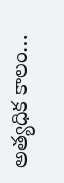అత్యధిక కాలం…